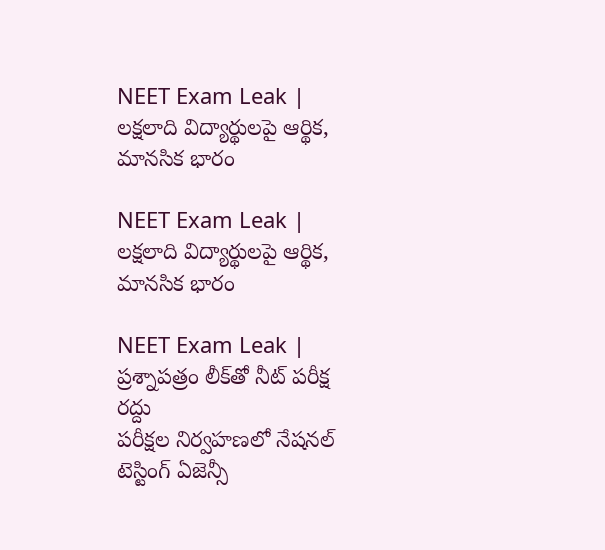NEET Exam Leak | లక్షలాది విద్యార్థులపై ఆర్థిక, మానసిక భారం

NEET Exam Leak | లక్షలాది విద్యార్థులపై ఆర్థిక, మానసిక భారం

NEET Exam Leak | ప్రశ్నాపత్రం లీక్‌తో నీట్ పరీక్ష రద్దు
పరీక్షల నిర్వహణలో నేషనల్ టెస్టింగ్ ఏజెన్సీ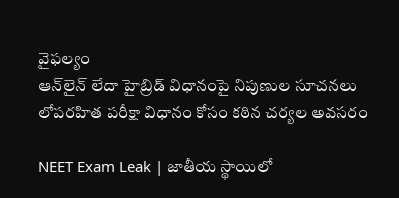వైఫల్యం
ఆన్‌లైన్ లేదా హైబ్రిడ్ విధానంపై నిపుణుల సూచనలు
లోపరహిత పరీక్షా విధానం కోసం కఠిన చర్యల అవసరం

NEET Exam Leak | జాతీయ స్థాయిలో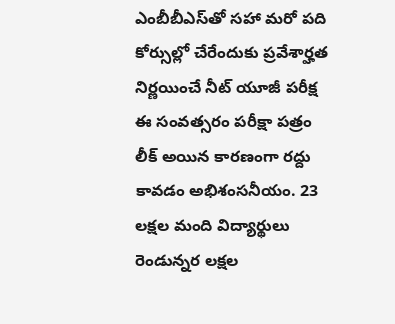ఎంబీబీ‌ఎస్‌తో సహా మరో పది కోర్సుల్లో చేరేందుకు ప్రవేశార్హత నిర్ణయించే నీట్ యూజీ పరీక్ష ఈ సంవత్సరం పరీక్షా పత్రం లీక్ అయిన కారణంగా రద్దు కావడం అభిశంసనీయం. 23 లక్షల మంది విద్యార్థులు రెండున్నర లక్షల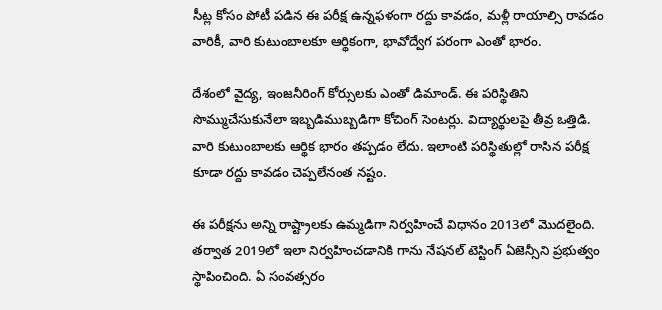సీట్ల కోసం పోటీ పడిన ఈ పరీక్ష ఉన్నఫళంగా రద్దు కావడం, మళ్లీ రాయాల్సి రావడం వారికీ, వారి కుటుంబాలకూ ఆర్థికంగా, భావోద్వేగ పరంగా ఎంతో భారం.

దేశంలో వైద్య, ఇంజనీరింగ్ కోర్సులకు ఎంతో డిమాండ్. ఈ పరిస్థితిని సొమ్ముచేసుకునేలా ఇబ్బడిముబ్బడిగా కోచింగ్ సెంటర్లు. విద్యార్థులపై తీవ్ర ఒత్తిడి. వారి కుటుంబాలకు ఆర్థిక భారం తప్పడం లేదు. ఇలాంటి పరిస్థితుల్లో రాసిన పరీక్ష కూడా రద్దు కావడం చెప్పలేనంత నష్టం.

ఈ పరీక్షను అన్ని రాష్ట్రాలకు ఉమ్మడిగా నిర్వహించే విధానం 2013లో మొదలైంది. తర్వాత 2019లో ఇలా నిర్వహించడానికి గాను నేషనల్ టెస్టింగ్ ఏజెన్సీని ప్రభుత్వం స్థాపించింది. ఏ సంవత్సరం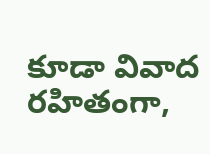కూడా వివాద రహితంగా,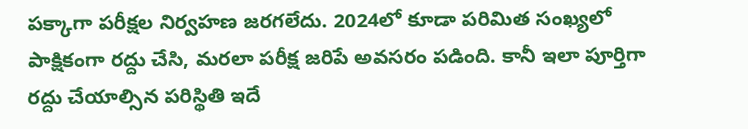పక్కాగా పరీక్షల నిర్వహణ జరగలేదు. 2024లో కూడా పరిమిత సంఖ్యలో పాక్షికంగా రద్దు చేసి, మరలా పరీక్ష జరిపే అవసరం పడింది. కానీ ఇలా పూర్తిగా రద్దు చేయాల్సిన పరిస్థితి ఇదే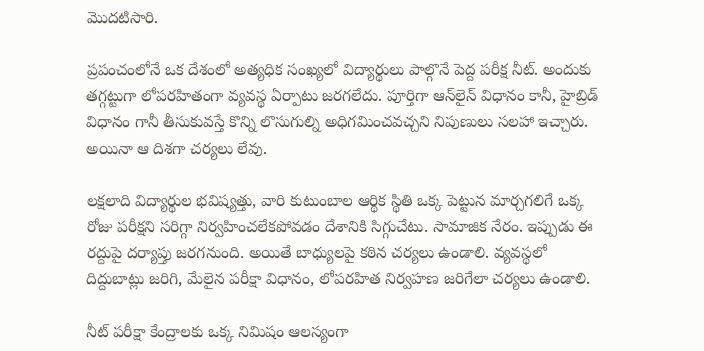మొదటిసారి.

ప్రపంచంలోనే ఒక దేశంలో అత్యధిక సంఖ్యలో విద్యార్థులు పాల్గొనే పెద్ద పరీక్ష నీట్. అందుకు తగ్గట్టుగా లోపరహితంగా వ్యవస్థ ఏర్పాటు జరగలేదు. పూర్తిగా ఆన్‌లైన్ విధానం కానీ, హైబ్రిడ్ విధానం గానీ తీసుకువస్తే కొన్ని లొసుగుల్ని అధిగమించవచ్చని నిపుణులు సలహా ఇచ్చారు. అయినా ఆ దిశగా చర్యలు లేవు.

లక్షలాది విద్యార్థుల భవిష్యత్తు, వారి కుటుంబాల ఆర్థిక స్థితి ఒక్క పెట్టున మార్చగలిగే ఒక్క రోజు పరీక్షని సరిగ్గా నిర్వహించలేకపోవడం దేశానికి సిగ్గుచేటు. సామాజిక నేరం. ఇప్పుడు ఈ రద్దుపై దర్యాప్తు జరగనుంది. అయితే బాధ్యులపై కఠిన చర్యలు ఉండాలి. వ్యవస్థలో దిద్దుబాట్లు జరిగి, మేలైన పరీక్షా విధానం, లోపరహిత నిర్వహణ జరిగేలా చర్యలు ఉండాలి.

నీట్ పరీక్షా కేంద్రాలకు ఒక్క నిమిషం ఆలస్యంగా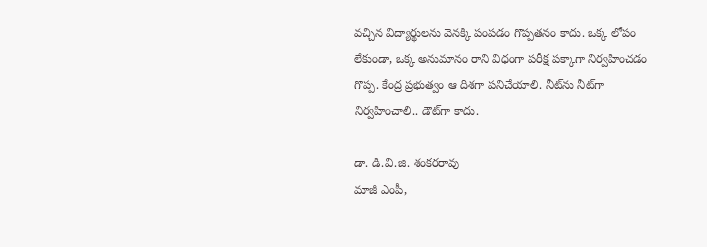వచ్చిన విద్యార్థులను వెనక్కి పంపడం గొప్పతనం కాదు. ఒక్క లోపం లేకుండా, ఒక్క అనుమానం రాని విధంగా పరీక్ష పక్కాగా నిర్వహించడం గొప్ప. కేంద్ర ప్రభుత్వం ఆ దిశగా పనిచేయాలి. నీట్‌ను నీట్‌గా నిర్వహించాలి.. డౌట్‌గా కాదు.

డా. డి.వి.జి. శంకరరావు
మాజీ ఎంపీ,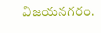విజయనగరం.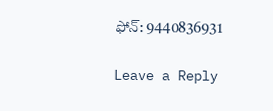ఫోన్: 9440836931

Leave a Reply